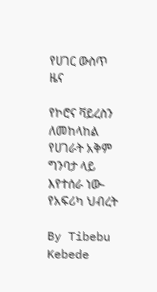የሀገር ውስጥ ዜና

የኮሮና ቫይረስን ለመከላከል የሀገራት አቅም ግንባታ ላይ እየተሰራ ነው- የአፍሪካ ህብረት

By Tibebu Kebede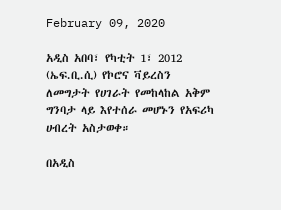February 09, 2020

አዲስ አበባ፣ የካቲት 1፣ 2012 (ኤፍ.ቢ.ሲ) የኮሮና ቫይረስን ለመግታት የሀገራት የመከላከል አቅም ግንባታ ላይ እየተሰራ መሆኑን የአፍሪካ ሀብረት አስታወቀ።

በአዲስ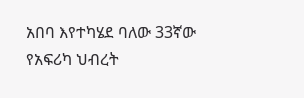አበባ እየተካሄደ ባለው 33ኛው የአፍሪካ ህብረት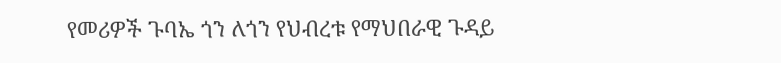የመሪዎች ጉባኤ ጎን ለጎን የህብረቱ የማህበራዊ ጉዳይ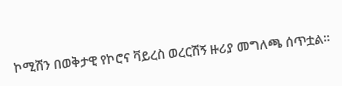ኮሚሽን በወቅታዊ የኮሮና ቫይረስ ወረርሽኝ ዙሪያ መግለጫ ሰጥቷል።